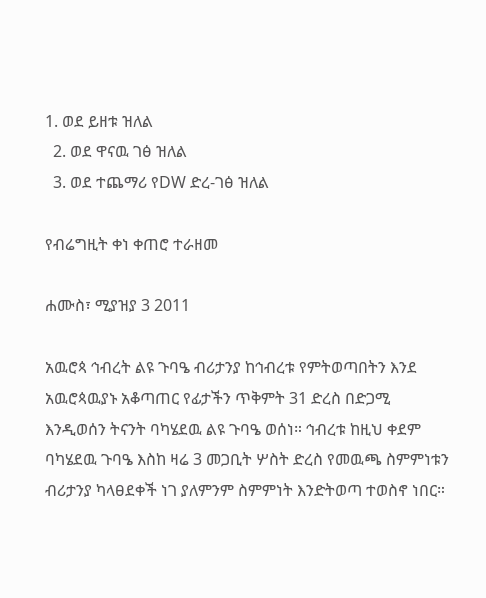1. ወደ ይዘቱ ዝለል
  2. ወደ ዋናዉ ገፅ ዝለል
  3. ወደ ተጨማሪ የDW ድረ-ገፅ ዝለል

የብሬግዚት ቀነ ቀጠሮ ተራዘመ

ሐሙስ፣ ሚያዝያ 3 2011

አዉሮጳ ኅብረት ልዩ ጉባዔ ብሪታንያ ከኅብረቱ የምትወጣበትን እንደ አዉሮጳዉያኑ አቆጣጠር የፊታችን ጥቅምት 31 ድረስ በድጋሚ እንዲወሰን ትናንት ባካሄደዉ ልዩ ጉባዔ ወሰነ። ኅብረቱ ከዚህ ቀደም ባካሄደዉ ጉባዔ እስከ ዛሬ 3 መጋቢት ሦስት ድረስ የመዉጫ ስምምነቱን ብሪታንያ ካላፀደቀች ነገ ያለምንም ስምምነት እንድትወጣ ተወስኖ ነበር።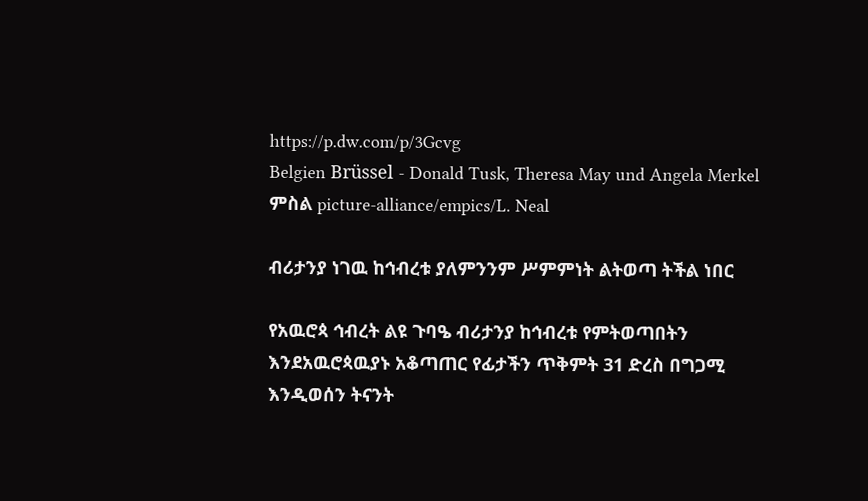https://p.dw.com/p/3Gcvg
Belgien Brüssel - Donald Tusk, Theresa May und Angela Merkel
ምስል picture-alliance/empics/L. Neal

ብሪታንያ ነገዉ ከኅብረቱ ያለምንንም ሥምምነት ልትወጣ ትችል ነበር

የአዉሮጳ ኅብረት ልዩ ጉባዔ ብሪታንያ ከኅብረቱ የምትወጣበትን እንደአዉሮጳዉያኑ አቆጣጠር የፊታችን ጥቅምት 31 ድረስ በግጋሚ እንዲወሰን ትናንት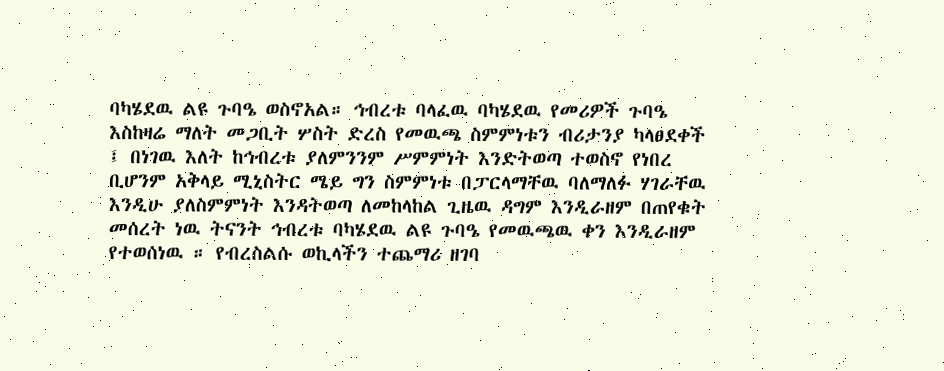ባካሄደዉ ልዩ ጉባዔ ወስኖአል። ኅብረቱ ባላፈዉ ባካሄደዉ የመሪዎች ጉባዔ እስከዛሬ ማለት መጋቢት ሦስት ድረስ የመዉጫ ስምምነቱን ብሪታንያ ካላፀደቀች ፤ በነገዉ እለት ከኅብረቱ ያለምንንም ሥምምነት እንድትወጣ ተወስኖ የነበረ ቢሆንም አቅላይ ሚኒስትር ሜይ ግን ስምምነቱ በፓርላማቸዉ ባለማለፉ ሃገራቸዉ እንዲሁ ያለስምምነት እንዳትወጣ ለመከላከል ጊዜዉ ዳግም እንዲራዘም በጠየቁት መሰረት ነዉ ትናንት ኅብረቱ ባካሄደዉ ልዩ ጉባዔ የመዉጫዉ ቀን እንዲራዘም የተወሰነዉ ። የብረስልሱ ወኪላችን ተጨማሪ ዘገባ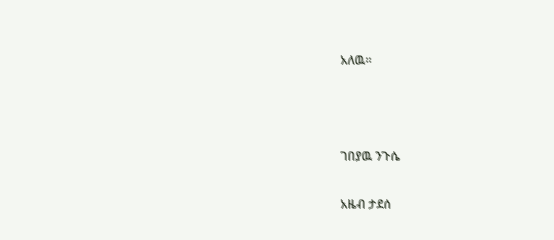አለዉ።



ገበያዉ ንጉሴ

አዜብ ታደሰ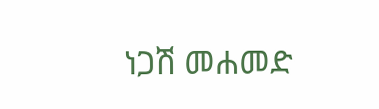ነጋሽ መሐመድ